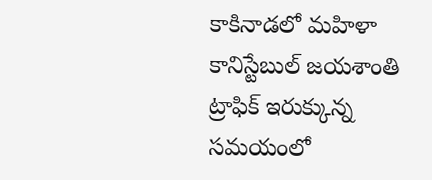కాకినాడలో మహిళా కానిస్టేబుల్ జయశాంతి ట్రాఫిక్ ఇరుక్కున్న సమయంలో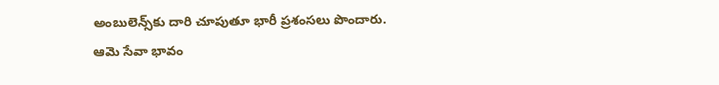అంబులెన్స్‌కు దారి చూపుతూ భారీ ప్రశంసలు పొందారు. ఆమె సేవా భావం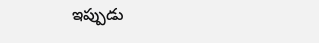ఇప్పుడు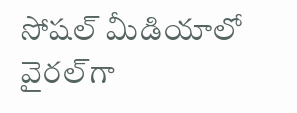సోషల్ మీడియాలో వైరల్‌గా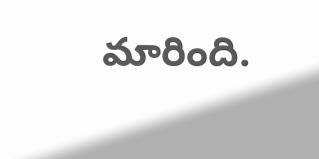మారింది.